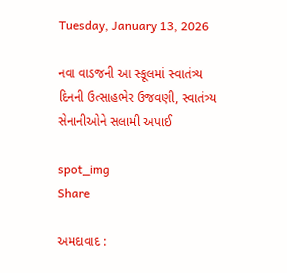Tuesday, January 13, 2026

નવા વાડજની આ સ્કૂલમાં સ્વાતંત્ર્ય દિનની ઉત્સાહભેર ઉજવણી, સ્વાતંત્ર્ય સેનાનીઓને સલામી અપાઈ

spot_img
Share

અમદાવાદ :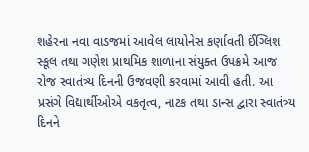શહેરના નવા વાડજમાં આવેલ લાયોનેસ કર્ણાવતી ઈંગ્લિશ સ્કૂલ તથા ગણેશ પ્રાથમિક શાળાના સંયુક્ત ઉપક્રમે આજ રોજ સ્વાતંત્ર્ય દિનની ઉજવણી કરવામાં આવી હતી. આ પ્રસંગે વિદ્યાર્થીઓએ વકતૃત્વ, નાટક તથા ડાન્સ દ્વારા સ્વાતંત્ર્ય દિનને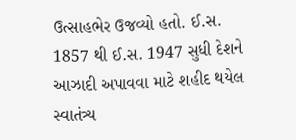ઉત્સાહભેર ઉજવ્યો હતો. ઈ.સ. 1857 થી ઈ.સ. 1947 સુધી દેશને આઝાદી અપાવવા માટે શહીદ થયેલ સ્વાતંત્ર્ય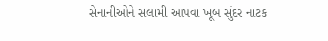સેનાનીઓને સલામી આપવા ખૂબ સુંદર નાટક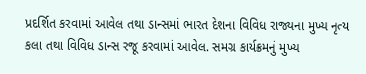પ્રદર્શિત કરવામાં આવેલ તથા ડાન્સમાં ભારત દેશના વિવિધ રાજ્યના મુખ્ય નૃત્ય કલા તથા વિવિધ ડાન્સ રજૂ કરવામાં આવેલ. સમગ્ર કાર્યક્રમનું મુખ્ય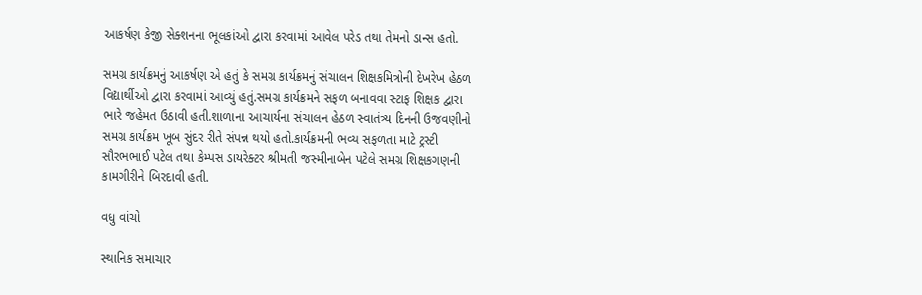આકર્ષણ કેજી સેક્શનના ભૂલકાંઓ દ્વારા કરવામાં આવેલ પરેડ તથા તેમનો ડાન્સ હતો.

સમગ્ર કાર્યક્રમનું આકર્ષણ એ હતું કે સમગ્ર કાર્યક્રમનું સંચાલન શિક્ષકમિત્રોની દેખરેખ હેઠળ વિદ્યાર્થીઓ દ્વારા કરવામાં આવ્યું હતું.સમગ્ર કાર્યક્રમને સફળ બનાવવા સ્ટાફ શિક્ષક દ્વારા ભારે જહેમત ઉઠાવી હતી.શાળાના આચાર્યના સંચાલન હેઠળ સ્વાતંત્ર્ય દિનની ઉજવણીનો સમગ્ર કાર્યક્રમ ખૂબ સુંદર રીતે સંપન્ન થયો હતો.કાર્યક્રમની ભવ્ય સફળતા માટે ટ્રસ્ટી સૌરભભાઈ પટેલ તથા કેમ્પસ ડાયરેક્ટર શ્રીમતી જસ્મીનાબેન પટેલે સમગ્ર શિક્ષકગણની કામગીરીને બિરદાવી હતી.

વધુ વાંચો

સ્થાનિક સમાચાર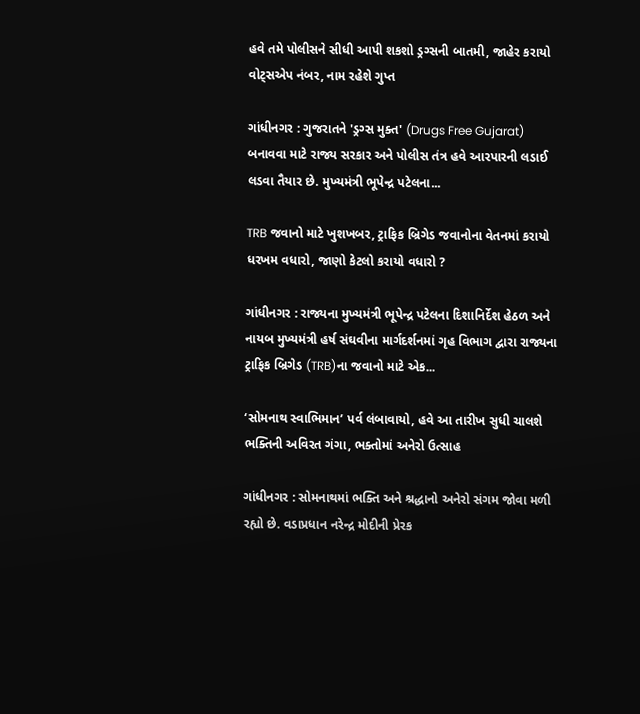હવે તમે પોલીસને સીધી આપી શકશો ડ્રગ્સની બાતમી, જાહેર કરાયો વોટ્સએપ નંબર, નામ રહેશે ગુપ્ત

ગાંધીનગર : ગુજરાતને 'ડ્રગ્સ મુક્ત' (Drugs Free Gujarat) બનાવવા માટે રાજ્ય સરકાર અને પોલીસ તંત્ર હવે આરપારની લડાઈ લડવા તૈયાર છે. મુખ્યમંત્રી ભૂપેન્દ્ર પટેલના...

TRB જવાનો માટે ખુશખબર, ટ્રાફિક બ્રિગેડ જવાનોના વેતનમાં કરાયો ધરખમ વધારો, જાણો કેટલો કરાયો વધારો ?

ગાંધીનગર : રાજ્યના મુખ્યમંત્રી ભૂપેન્દ્ર પટેલના દિશાનિર્દેશ હેઠળ અને નાયબ મુખ્યમંત્રી હર્ષ સંઘવીના માર્ગદર્શનમાં ગૃહ વિભાગ દ્વારા રાજ્યના ટ્રાફિક બ્રિગેડ (TRB)ના જવાનો માટે એક...

‘સોમનાથ સ્વાભિમાન’ પર્વ લંબાવાયો, હવે આ તારીખ સુધી ચાલશે ભક્તિની અવિરત ગંગા, ભક્તોમાં અનેરો ઉત્સાહ

ગાંધીનગર : સોમનાથમાં ભક્તિ અને શ્રદ્ધાનો અનેરો સંગમ જોવા મળી રહ્યો છે. વડાપ્રધાન નરેન્દ્ર મોદીની પ્રેરક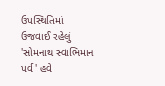ઉપસ્થિતિમાં ઉજવાઈ રહેલું 'સોમનાથ સ્વાભિમાન પર્વ' હવે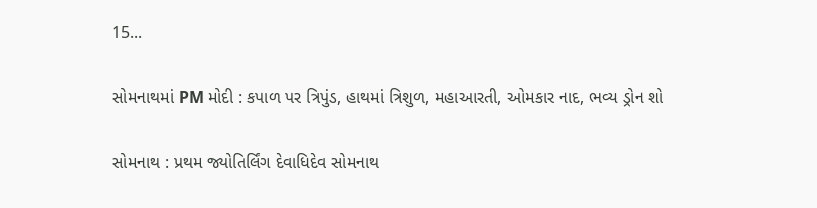15...

સોમનાથમાં PM મોદી : કપાળ પર ત્રિપુંડ, હાથમાં ત્રિશુળ, મહાઆરતી, ઓમકાર નાદ, ભવ્ય ડ્રોન શો

સોમનાથ : પ્રથમ જ્યોતિર્લિંગ દેવાધિદેવ સોમનાથ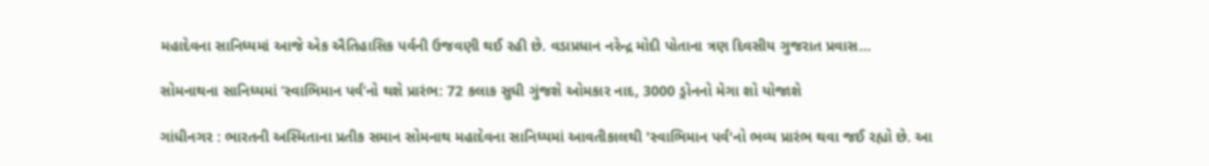મહાદેવના સાનિધ્યમાં આજે એક ઐતિહાસિક પર્વની ઉજવણી થઈ રહી છે. વડાપ્રધાન નરેન્દ્ર મોદી પોતાના ત્રણ દિવસીય ગુજરાત પ્રવાસ...

સોમનાથના સાનિધ્યમાં ‘સ્વાભિમાન પર્વ’નો થશે પ્રારંભ: 72 કલાક સુધી ગુંજશે ઓમકાર નાદ, 3000 ડ્રોનનો મેગા શો યોજાશે

ગાંધીનગર : ભારતની અસ્મિતાના પ્રતીક સમાન સોમનાથ મહાદેવના સાનિધ્યમાં આવતીકાલથી 'સ્વાભિમાન પર્વ'નો ભવ્ય પ્રારંભ થવા જઈ રહ્યો છે. આ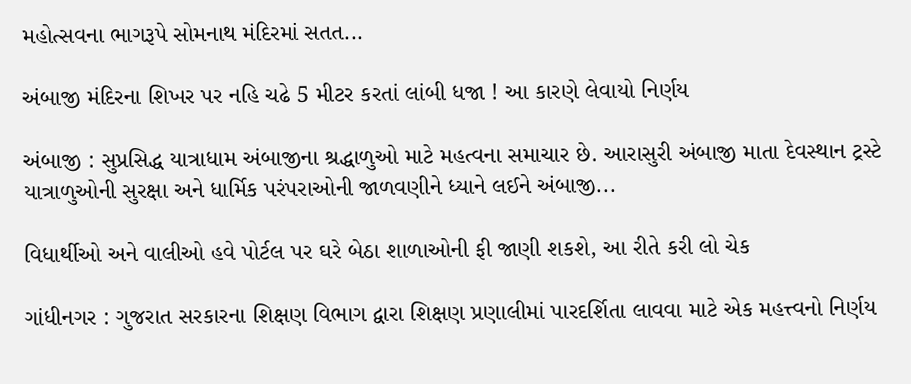મહોત્સવના ભાગરૂપે સોમનાથ મંદિરમાં સતત...

અંબાજી મંદિરના શિખર પર નહિ ચઢે 5 મીટર કરતાં લાંબી ધજા ! આ કારણે લેવાયો નિર્ણય

અંબાજી : સુપ્રસિદ્ધ યાત્રાધામ અંબાજીના શ્રદ્ધાળુઓ માટે મહત્વના સમાચાર છે. આરાસુરી અંબાજી માતા દેવસ્થાન ટ્રસ્ટે યાત્રાળુઓની સુરક્ષા અને ધાર્મિક પરંપરાઓની જાળવણીને ધ્યાને લઈને અંબાજી...

વિધાર્થીઓ અને વાલીઓ હવે પોર્ટલ પર ઘરે બેઠા શાળાઓની ફી જાણી શકશે, આ રીતે કરી લો ચેક

ગાંધીનગર : ગુજરાત સરકારના શિક્ષણ વિભાગ દ્વારા શિક્ષણ પ્રણાલીમાં પારદર્શિતા લાવવા માટે એક મહત્ત્વનો નિર્ણય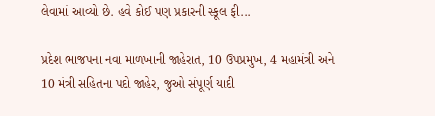લેવામાં આવ્યો છે. હવે કોઈ પણ પ્રકારની સ્કૂલ ફી...

પ્રદેશ ભાજપના નવા માળખાની જાહેરાત, 10 ઉપપ્રમુખ, 4 મહામંત્રી અને 10 મંત્રી સહિતના પદો જાહેર, જુઓ સંપૂર્ણ યાદી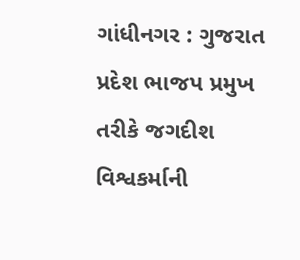ગાંધીનગર : ગુજરાત પ્રદેશ ભાજપ પ્રમુખ તરીકે જગદીશ વિશ્વકર્માની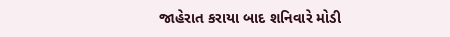જાહેરાત કરાયા બાદ શનિવારે મોડી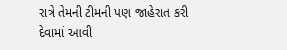રાત્રે તેમની ટીમની પણ જાહેરાત કરી દેવામાં આવી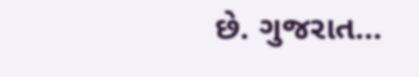છે. ગુજરાત...